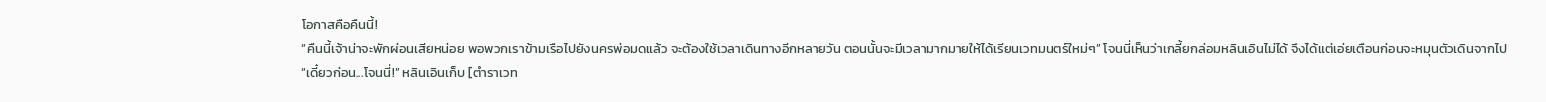โอกาสคือคืนนี้!
“คืนนี้เจ้าน่าจะพักผ่อนเสียหน่อย พอพวกเราข้ามเรือไปยังนครพ่อมดแล้ว จะต้องใช้เวลาเดินทางอีกหลายวัน ตอนนั้นจะมีเวลามากมายให้ได้เรียนเวทมนตร์ใหม่ๆ” โจนนี่เห็นว่าเกลี้ยกล่อมหลินเอินไม่ได้ จึงได้แต่เอ่ยเตือนก่อนจะหมุนตัวเดินจากไป
“เดี๋ยวก่อน...โจนนี่!” หลินเอินเก็บ [ตำราเวท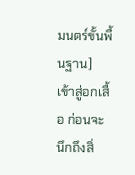มนตร์ขั้นพื้นฐาน] เข้าสู่อกเสื้อ ก่อนจะนึกถึงสิ่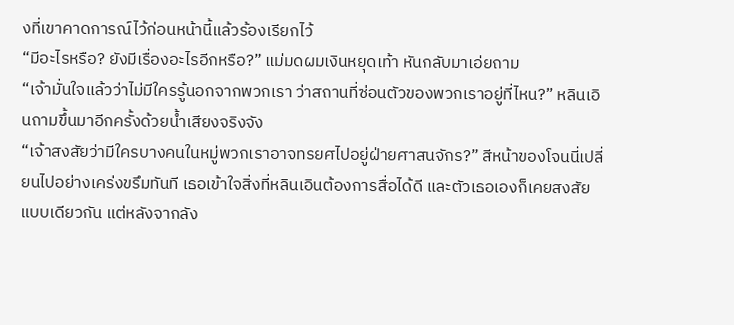งที่เขาคาดการณ์ไว้ก่อนหน้านี้แล้วร้องเรียกไว้
“มีอะไรหรือ? ยังมีเรื่องอะไรอีกหรือ?” แม่มดผมเงินหยุดเท้า หันกลับมาเอ่ยถาม
“เจ้ามั่นใจแล้วว่าไม่มีใครรู้นอกจากพวกเรา ว่าสถานที่ซ่อนตัวของพวกเราอยู่ที่ไหน?” หลินเอินถามขึ้นมาอีกครั้งด้วยน้ำเสียงจริงจัง
“เจ้าสงสัยว่ามีใครบางคนในหมู่พวกเราอาจทรยศไปอยู่ฝ่ายศาสนจักร?” สีหน้าของโจนนี่เปลี่ยนไปอย่างเคร่งขรึมทันที เธอเข้าใจสิ่งที่หลินเอินต้องการสื่อได้ดี และตัวเธอเองก็เคยสงสัยแบบเดียวกัน แต่หลังจากลัง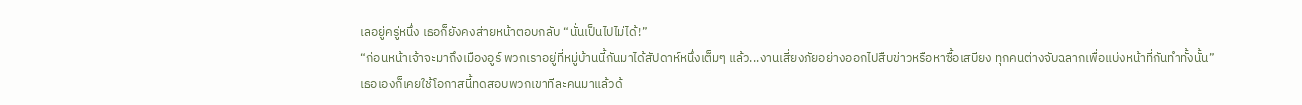เลอยู่ครู่หนึ่ง เธอก็ยังคงส่ายหน้าตอบกลับ “นั่นเป็นไปไม่ได้!”
“ก่อนหน้าเจ้าจะมาถึงเมืองอูร์ พวกเราอยู่ที่หมู่บ้านนี้กันมาได้สัปดาห์หนึ่งเต็มๆ แล้ว...งานเสี่ยงภัยอย่างออกไปสืบข่าวหรือหาซื้อเสบียง ทุกคนต่างจับฉลากเพื่อแบ่งหน้าที่กันทำทั้งนั้น”
เธอเองก็เคยใช้โอกาสนี้ทดสอบพวกเขาทีละคนมาแล้วด้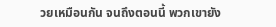วยเหมือนกัน จนถึงตอนนี้ พวกเขายัง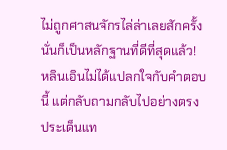ไม่ถูกศาสนจักรไล่ล่าเลยสักครั้ง นั่นก็เป็นหลักฐานที่ดีที่สุดแล้ว!
หลินเอินไม่ได้แปลกใจกับคำตอบนี้ แต่กลับถามกลับไปอย่างตรงประเด็นแท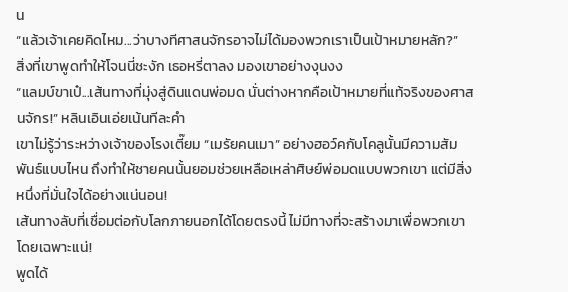น
“แล้วเจ้าเคยคิดไหม...ว่าบางทีศาสนจักรอาจไม่ได้มองพวกเราเป็นเป้าหมายหลัก?”
สิ่งที่เขาพูดทำให้โจนนี่ชะงัก เธอหรี่ตาลง มองเขาอย่างงุนงง
“แลมบ์ขาเป๋...เส้นทางที่มุ่งสู่ดินแดนพ่อมด นั่นต่างหากคือเป้าหมายที่แท้จริงของศาสนจักร!” หลินเอินเอ่ยเน้นทีละคำ
เขาไม่รู้ว่าระหว่างเจ้าของโรงเตี๊ยม “เมรัยคนเมา” อย่างฮอว์คกับโคลูนั้นมีความสัมพันธ์แบบไหน ถึงทำให้ชายคนนั้นยอมช่วยเหลือเหล่าศิษย์พ่อมดแบบพวกเขา แต่มีสิ่งหนึ่งที่มั่นใจได้อย่างแน่นอน!
เส้นทางลับที่เชื่อมต่อกับโลกภายนอกได้โดยตรงนี้ ไม่มีทางที่จะสร้างมาเพื่อพวกเขาโดยเฉพาะแน่!
พูดได้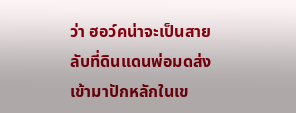ว่า ฮอว์คน่าจะเป็นสายลับที่ดินแดนพ่อมดส่งเข้ามาปักหลักในเข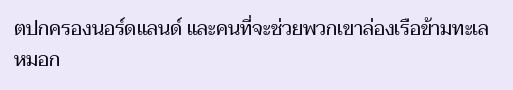ตปกครองนอร์ดแลนด์ และคนที่จะช่วยพวกเขาล่องเรือข้ามทะเลหมอก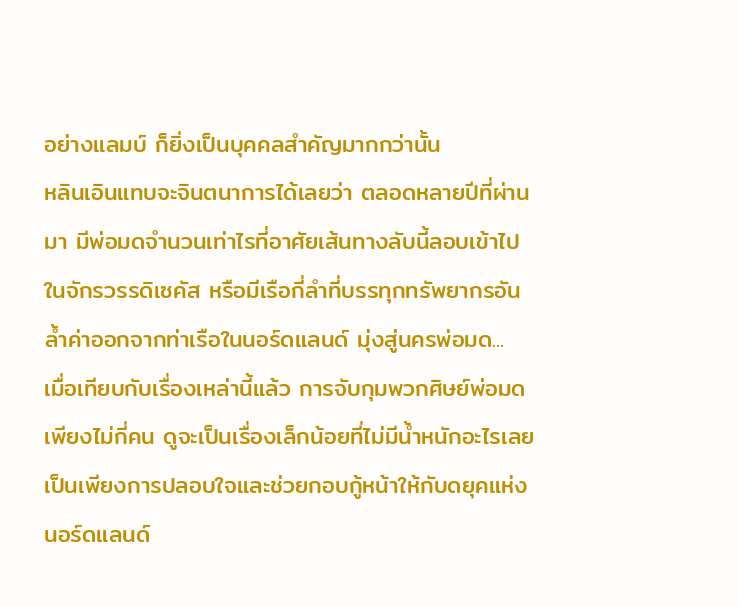อย่างแลมบ์ ก็ยิ่งเป็นบุคคลสำคัญมากกว่านั้น
หลินเอินแทบจะจินตนาการได้เลยว่า ตลอดหลายปีที่ผ่านมา มีพ่อมดจำนวนเท่าไรที่อาศัยเส้นทางลับนี้ลอบเข้าไปในจักรวรรดิเซคัส หรือมีเรือกี่ลำที่บรรทุกทรัพยากรอันล้ำค่าออกจากท่าเรือในนอร์ดแลนด์ มุ่งสู่นครพ่อมด...
เมื่อเทียบกับเรื่องเหล่านี้แล้ว การจับกุมพวกศิษย์พ่อมดเพียงไม่กี่คน ดูจะเป็นเรื่องเล็กน้อยที่ไม่มีน้ำหนักอะไรเลย เป็นเพียงการปลอบใจและช่วยกอบกู้หน้าให้กับดยุคแห่งนอร์ดแลนด์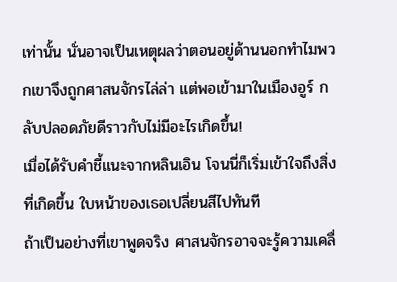เท่านั้น นั่นอาจเป็นเหตุผลว่าตอนอยู่ด้านนอกทำไมพวกเขาจึงถูกศาสนจักรไล่ล่า แต่พอเข้ามาในเมืองอูร์ กลับปลอดภัยดีราวกับไม่มีอะไรเกิดขึ้น!
เมื่อได้รับคำชี้แนะจากหลินเอิน โจนนี่ก็เริ่มเข้าใจถึงสิ่งที่เกิดขึ้น ใบหน้าของเธอเปลี่ยนสีไปทันที
ถ้าเป็นอย่างที่เขาพูดจริง ศาสนจักรอาจจะรู้ความเคลื่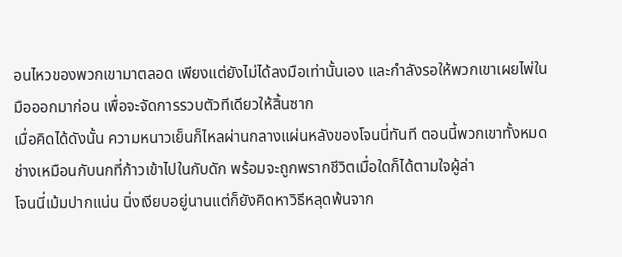อนไหวของพวกเขามาตลอด เพียงแต่ยังไม่ได้ลงมือเท่านั้นเอง และกำลังรอให้พวกเขาเผยไพ่ในมือออกมาก่อน เพื่อจะจัดการรวบตัวทีเดียวให้สิ้นซาก
เมื่อคิดได้ดังนั้น ความหนาวเย็นก็ไหลผ่านกลางแผ่นหลังของโจนนี่ทันที ตอนนี้พวกเขาทั้งหมดช่างเหมือนกับนกที่ก้าวเข้าไปในกับดัก พร้อมจะถูกพรากชีวิตเมื่อใดก็ได้ตามใจผู้ล่า
โจนนี่เม้มปากแน่น นิ่งเงียบอยู่นานแต่ก็ยังคิดหาวิธีหลุดพ้นจาก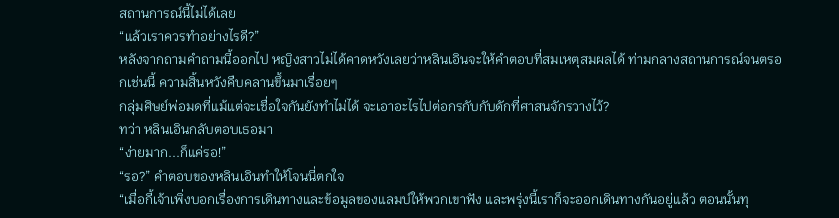สถานการณ์นี้ไม่ได้เลย
“แล้วเราควรทำอย่างไรดี?”
หลังจากถามคำถามนี้ออกไป หญิงสาวไม่ได้คาดหวังเลยว่าหลินเอินจะให้คำตอบที่สมเหตุสมผลได้ ท่ามกลางสถานการณ์จนตรอกเช่นนี้ ความสิ้นหวังคืบคลานขึ้นมาเรื่อยๆ
กลุ่มศิษย์พ่อมดที่แม้แต่จะเชื่อใจกันยังทำไม่ได้ จะเอาอะไรไปต่อกรกับกับดักที่ศาสนจักรวางไว้?
ทว่า หลินเอินกลับตอบเธอมา
“ง่ายมาก...ก็แค่รอ!”
“รอ?” คำตอบของหลินเอินทำให้โจนนี่ตกใจ
“เมื่อกี้เจ้าเพิ่งบอกเรื่องการเดินทางและข้อมูลของแลมบ์ให้พวกเขาฟัง และพรุ่งนี้เราก็จะออกเดินทางกันอยู่แล้ว ตอนนั้นทุ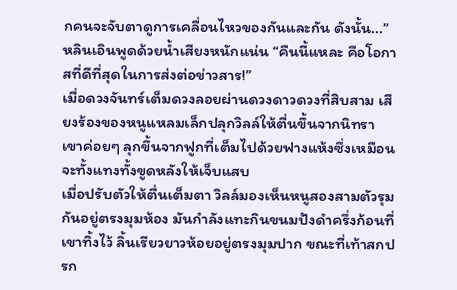กคนจะจับตาดูการเคลื่อนไหวของกันและกัน ดังนั้น...” หลินเอินพูดด้วยน้ำเสียงหนักแน่น “คืนนี้แหละ คือโอกาสที่ดีที่สุดในการส่งต่อข่าวสาร!”
เมื่อดวงจันทร์เต็มดวงลอยผ่านดวงดาวดวงที่สิบสาม เสียงร้องของหนูแหลมเล็กปลุกวิลล์ให้ตื่นขึ้นจากนิทรา เขาค่อยๆ ลุกขึ้นจากฟูกที่เต็มไปด้วยฟางแห้งซึ่งเหมือนจะทั้งแทงทั้งขูดหลังให้เจ็บแสบ
เมื่อปรับตัวให้ตื่นเต็มตา วิลล์มองเห็นหนูสองสามตัวรุมกันอยู่ตรงมุมห้อง มันกำลังแทะกินขนมปังดำครึ่งก้อนที่เขาทิ้งไว้ ลิ้นเรียวยาวห้อยอยู่ตรงมุมปาก ขณะที่เท้าสกปรก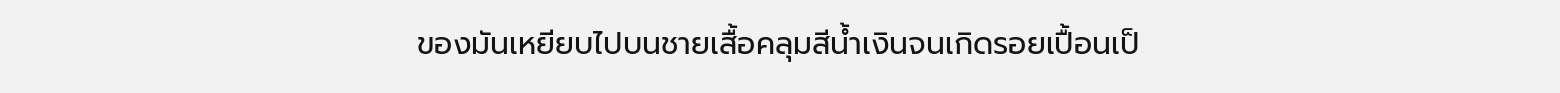ของมันเหยียบไปบนชายเสื้อคลุมสีน้ำเงินจนเกิดรอยเปื้อนเป็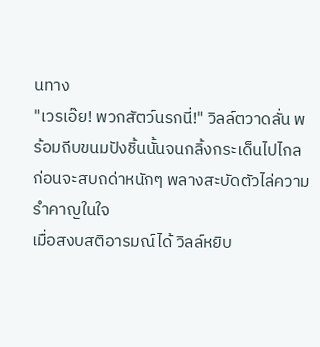นทาง
"เวรเอ๊ย! พวกสัตว์นรกนี่!" วิลล์ตวาดลั่น พร้อมถีบขนมปังชิ้นนั้นจนกลิ้งกระเด็นไปไกล ก่อนจะสบถด่าหนักๆ พลางสะบัดตัวไล่ความรำคาญในใจ
เมื่อสงบสติอารมณ์ได้ วิลล์หยิบ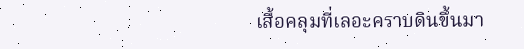เสื้อคลุมที่เลอะคราบดินขึ้นมา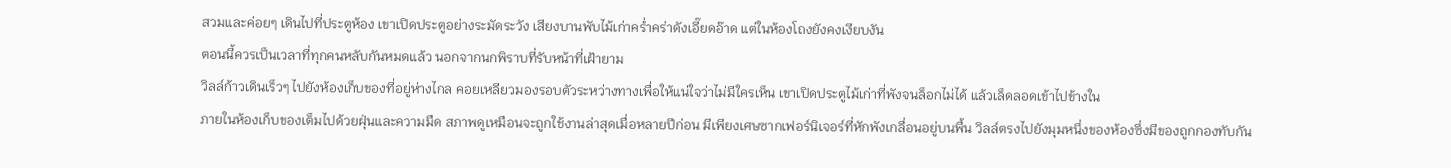สวมและค่อยๆ เดินไปที่ประตูห้อง เขาเปิดประตูอย่างระมัดระวัง เสียงบานพับไม้เก่าคร่ำคร่าดังเอี๊ยดอ๊าด แต่ในห้องโถงยังคงเงียบงัน
ตอนนี้ควรเป็นเวลาที่ทุกคนหลับกันหมดแล้ว นอกจากนกพิราบที่รับหน้าที่เฝ้ายาม
วิลล์ก้าวเดินเร็วๆ ไปยังห้องเก็บของที่อยู่ห่างไกล คอยเหลียวมองรอบตัวระหว่างทางเพื่อให้แน่ใจว่าไม่มีใครเห็น เขาเปิดประตูไม้เก่าที่พังจนล็อกไม่ได้ แล้วเล็ดลอดเข้าไปข้างใน
ภายในห้องเก็บของเต็มไปด้วยฝุ่นและความมืด สภาพดูเหมือนจะถูกใช้งานล่าสุดเมื่อหลายปีก่อน มีเพียงเศษซากเฟอร์นิเจอร์ที่หักพังเกลื่อนอยู่บนพื้น วิลล์ตรงไปยังมุมหนึ่งของห้องซึ่งมีของถูกกองทับกัน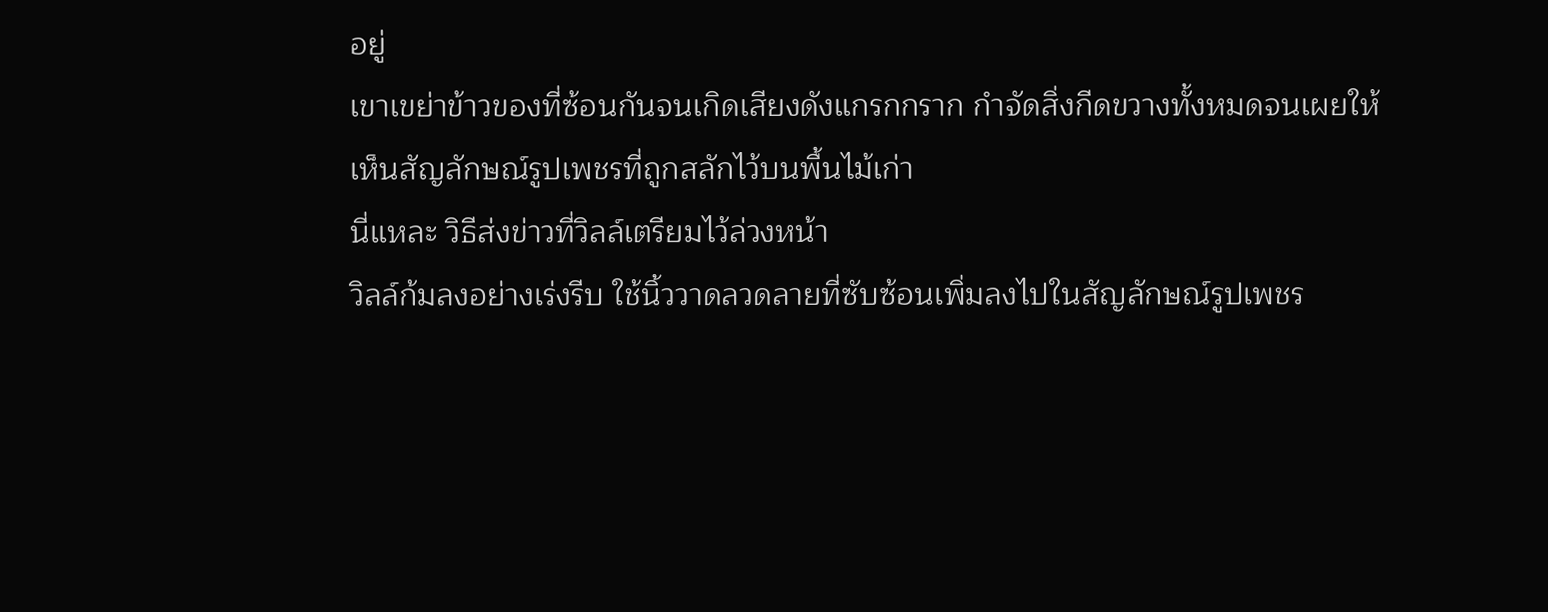อยู่
เขาเขย่าข้าวของที่ซ้อนกันจนเกิดเสียงดังแกรกกราก กำจัดสิ่งกีดขวางทั้งหมดจนเผยให้เห็นสัญลักษณ์รูปเพชรที่ถูกสลักไว้บนพื้นไม้เก่า
นี่แหละ วิธีส่งข่าวที่วิลล์เตรียมไว้ล่วงหน้า
วิลล์ก้มลงอย่างเร่งรีบ ใช้นิ้ววาดลวดลายที่ซับซ้อนเพิ่มลงไปในสัญลักษณ์รูปเพชร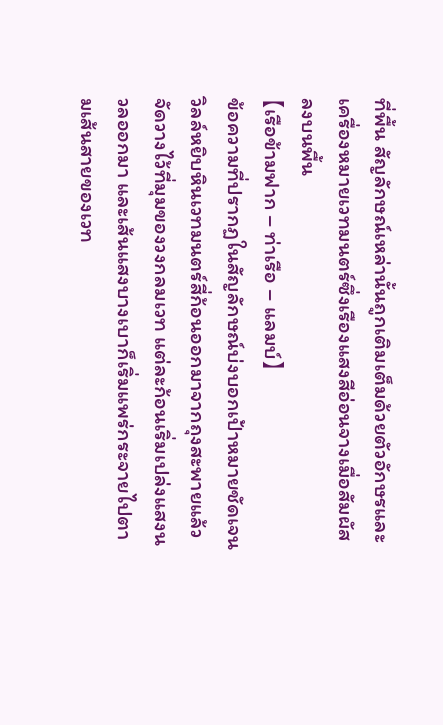ที่พื้น สัญลักษณ์เหล่านั้นถูกเติมเต็มด้วยตัวอักษรและเครื่องหมายเวทมนตร์ซึ่งเรืองแสงสีอ่อนจางเมื่อสัมผัสลงบนพื้น
【เรือข้ามฟาก – ท่าเรือ – แลมบ์】
ข้อความที่ปรากฏในสัญลักษณ์บ่งบอกเป้าหมายชัดเจน วิลล์หยิบหินเวทมนตร์สี่ก้อนออกมาจากถุงสะพายแล้วจัดวางไว้ที่มุมของวงกลมเวท แต่ละก้อนเริ่มเปล่งแสงนวลออกมา และเส้นแสงบางเบาก็เริ่มแพร่กระจายไปตามเส้นสายของเวท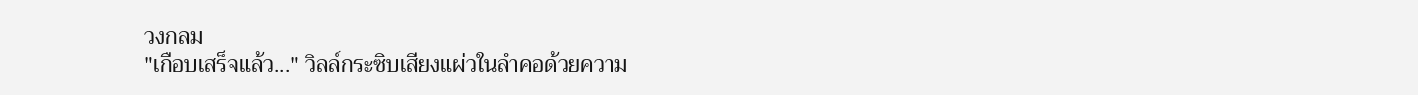วงกลม
"เกือบเสร็จแล้ว..." วิลล์กระซิบเสียงแผ่วในลำคอด้วยความ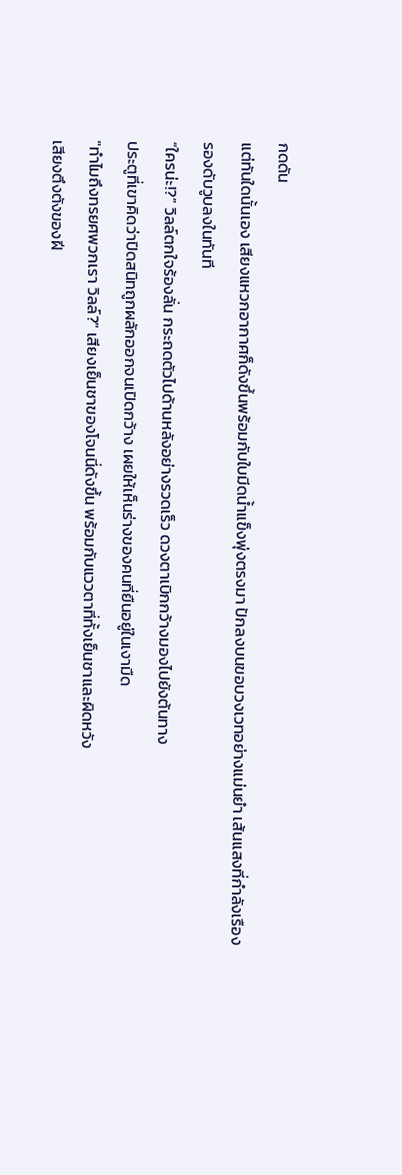กดดัน
แต่ทันใดนั้นเอง เสียงแหวกอากาศก็ดังขึ้นพร้อมกับใบมีดน้ำแข็งพุ่งตรงมา ปักลงบนขอบวงเวทอย่างแม่นยำ เส้นแสงที่กำลังเรืองรองดับวูบลงในทันที
“ใครน่ะ!?” วิลล์ตกใจร้องลั่น กระถดตัวไปด้านหลังอย่างรวดเร็ว ดวงตาเบิกกว้างมองไปยังต้นทาง
ประตูที่เขาคิดว่าปิดสนิทถูกผลักออกจนเปิดกว้าง เผยให้เห็นร่างของคนที่ยืนอยู่ในเงามืด
"ทำไมถึงทรยศพวกเรา วิลล์?" เสียงเย็นชาของโจนนี่ดังขึ้น พร้อมกับแววตาที่ทั้งเย็นชาและผิดหวัง
เสียงตึงตังของฝี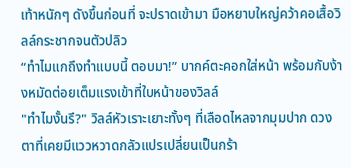เท้าหนักๆ ดังขึ้นก่อนที่ จะปราดเข้ามา มือหยาบใหญ่คว้าคอเสื้อวิลล์กระชากจนตัวปลิว
“ทำไมแกถึงทำแบบนี้ ตอบมา!” บากค์ตะคอกใส่หน้า พร้อมกับง้างหมัดต่อยเต็มแรงเข้าที่ใบหน้าของวิลล์
"ทำไมงั้นรึ?" วิลล์หัวเราะเยาะทั้งๆ ที่เลือดไหลจากมุมปาก ดวงตาที่เคยมีแววหวาดกลัวแปรเปลี่ยนเป็นกร้า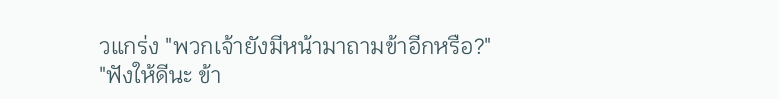วแกร่ง "พวกเจ้ายังมีหน้ามาถามข้าอีกหรือ?"
"ฟังให้ดีนะ ข้า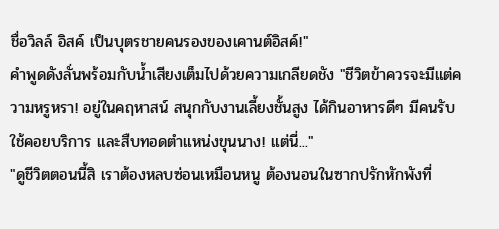ชื่อวิลล์ อิสค์ เป็นบุตรชายคนรองของเคานต์อิสค์!"
คำพูดดังลั่นพร้อมกับน้ำเสียงเต็มไปด้วยความเกลียดชัง "ชีวิตข้าควรจะมีแต่ความหรูหรา! อยู่ในคฤหาสน์ สนุกกับงานเลี้ยงชั้นสูง ได้กินอาหารดีๆ มีคนรับใช้คอยบริการ และสืบทอดตำแหน่งขุนนาง! แต่นี่..."
"ดูชีวิตตอนนี้สิ เราต้องหลบซ่อนเหมือนหนู ต้องนอนในซากปรักหักพังที่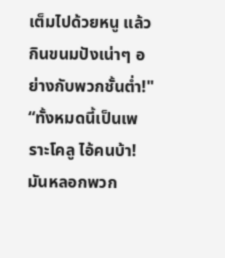เต็มไปด้วยหนู แล้วกินขนมปังเน่าๆ อย่างกับพวกชั้นต่ำ!"
“ทั้งหมดนี้เป็นเพราะโคลู ไอ้คนบ้า! มันหลอกพวก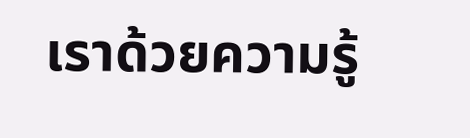เราด้วยความรู้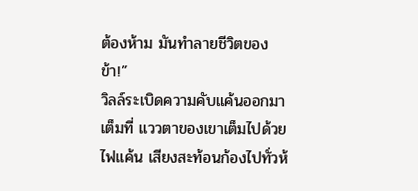ต้องห้าม มันทำลายชีวิตของข้า!”
วิลล์ระเบิดความคับแค้นออกมาเต็มที่ แววตาของเขาเต็มไปด้วยไฟแค้น เสียงสะท้อนก้องไปทั่วห้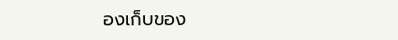องเก็บของ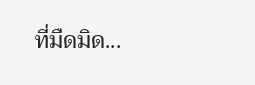ที่มืดมิด...